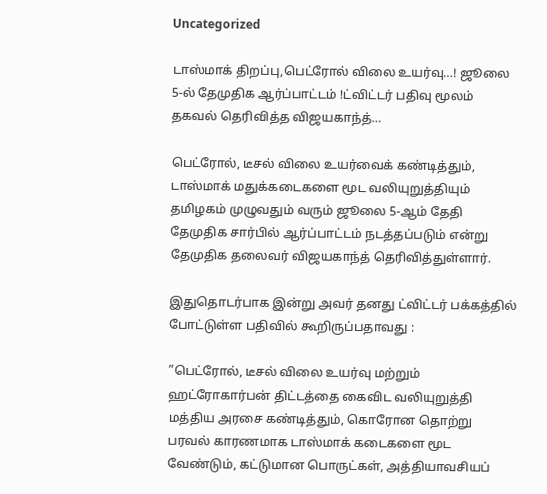Uncategorized

டாஸ்மாக் திறப்பு,பெட்ரோல் விலை உயர்வு…! ஜூலை 5-ல் தேமுதிக ஆர்ப்பாட்டம் !ட்விட்டர் பதிவு மூலம் தகவல் தெரிவித்த விஜயகாந்த்…

பெட்ரோல், டீசல் விலை உயர்வைக் கண்டித்தும், டாஸ்மாக் மதுக்கடைகளை மூட வலியுறுத்தியும் தமிழகம் முழுவதும் வரும் ஜூலை 5-ஆம் தேதி தேமுதிக சார்பில் ஆர்ப்பாட்டம் நடத்தப்படும் என்று தேமுதிக தலைவர் விஜயகாந்த் தெரிவித்துள்ளார்.

இதுதொடர்பாக இன்று அவர் தனது ட்விட்டர் பக்கத்தில் போட்டுள்ள பதிவில் கூறிருப்பதாவது :

”பெட்ரோல், டீசல் விலை உயர்வு மற்றும் ஹட்ரோகார்பன் திட்டத்தை கைவிட வலியுறுத்தி மத்திய அரசை கண்டித்தும், கொரோன தொற்று பரவல் காரணமாக டாஸ்மாக் கடைகளை மூட வேண்டும், கட்டுமான பொருட்கள், அத்தியாவசியப்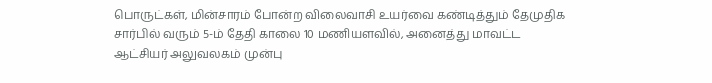பொருட்கள், மின்சாரம் போன்ற விலைவாசி உயர்வை கண்டித்தும் தேமுதிக சார்பில் வரும் 5-ம் தேதி காலை 10 மணியளவில், அனைத்து மாவட்ட ஆட்சியர் அலுவலகம் முன்பு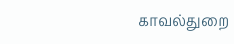காவல்துறை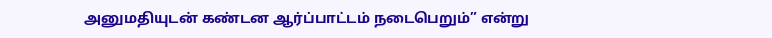அனுமதியுடன் கண்டன ஆர்ப்பாட்டம் நடைபெறும்” என்று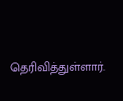தெரிவித்துள்ளார்.